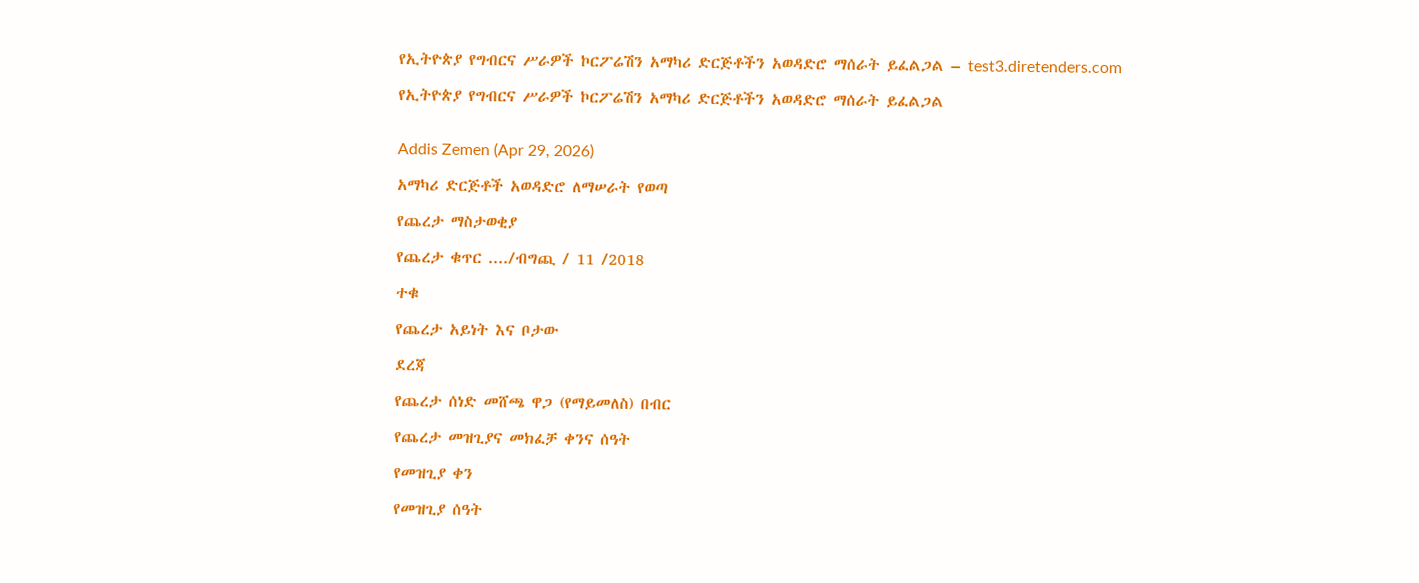የኢትዮጵያ የግብርና ሥራዎች ኮርፖሬሽን አማካሪ ድርጅቶችን አወዳድሮ ማሰራት ይፈልጋል – test3.diretenders.com

የኢትዮጵያ የግብርና ሥራዎች ኮርፖሬሽን አማካሪ ድርጅቶችን አወዳድሮ ማሰራት ይፈልጋል


Addis Zemen (Apr 29, 2026)

አማካሪ ድርጅቶች አወዳድሮ ለማሠራት የወጣ

የጨረታ ማስታወቂያ

የጨረታ ቁጥር ..../ብግጪ / 11 /2018

ተቁ

የጨረታ አይነት እና ቦታው

ደረጃ

የጨረታ ሰነድ መሸጫ ዋጋ (የማይመለስ) በብር

የጨረታ መዝጊያና መክፈቻ ቀንና ሰዓት

የመዝጊያ ቀን

የመዝጊያ ሰዓት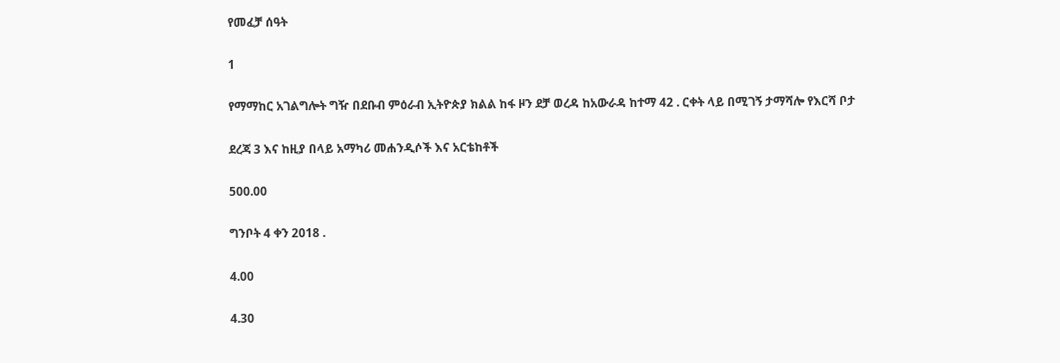የመፈቻ ሰዓት

1

የማማከር አገልግሎት ግዥ በደቡብ ምዕራብ ኢትዮጵያ ክልል ከፋ ዞን ደቻ ወረዳ ከአውራዳ ከተማ 42 . ርቀት ላይ በሚገኝ ታማሻሎ የእርሻ ቦታ

ደረጃ 3 እና ከዚያ በላይ አማካሪ መሐንዲሶች እና አርቴከቶች

500.00

ግንቦት 4 ቀን 2018 .

4.00

4.30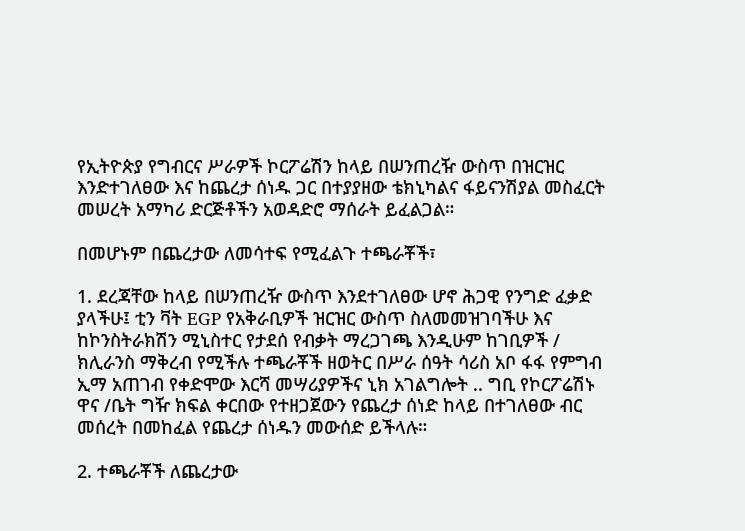የኢትዮጵያ የግብርና ሥራዎች ኮርፖሬሽን ከላይ በሠንጠረዥ ውስጥ በዝርዝር እንድተገለፀው እና ከጨረታ ሰነዱ ጋር በተያያዘው ቴክኒካልና ፋይናንሽያል መስፈርት መሠረት አማካሪ ድርጅቶችን አወዳድሮ ማሰራት ይፈልጋል።

በመሆኑም በጨረታው ለመሳተፍ የሚፈልጉ ተጫራቾች፣

1. ደረጃቸው ከላይ በሠንጠረዥ ውስጥ እንደተገለፀው ሆኖ ሕጋዊ የንግድ ፈቃድ ያላችሁ፤ ቲን ቫት EGP የአቅራቢዎች ዝርዝር ውስጥ ስለመመዝገባችሁ እና ከኮንስትራክሽን ሚኒስተር የታደሰ የብቃት ማረጋገጫ እንዲሁም ከገቢዎች / ክሊራንስ ማቅረብ የሚችሉ ተጫራቾች ዘወትር በሥራ ሰዓት ሳሪስ አቦ ፋፋ የምግብ ኢማ አጠገብ የቀድሞው እርሻ መሣሪያዎችና ኒክ አገልግሎት .. ግቢ የኮርፖሬሽኑ ዋና /ቤት ግዥ ክፍል ቀርበው የተዘጋጀውን የጨረታ ሰነድ ከላይ በተገለፀው ብር መሰረት በመከፈል የጨረታ ሰነዱን መውሰድ ይችላሉ።

2. ተጫራቾች ለጨረታው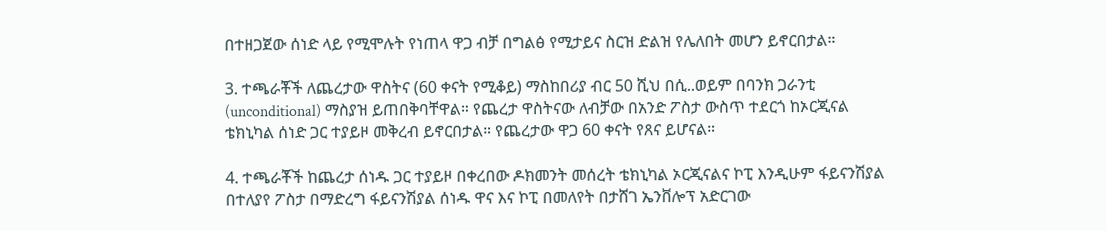በተዘጋጀው ሰነድ ላይ የሚሞሉት የነጠላ ዋጋ ብቻ በግልፅ የሚታይና ስርዝ ድልዝ የሌለበት መሆን ይኖርበታል።

3. ተጫራቾች ለጨረታው ዋስትና (60 ቀናት የሚቆይ) ማስከበሪያ ብር 50 ሺህ በሲ..ወይም በባንክ ጋራንቲ (unconditional) ማስያዝ ይጠበቅባቸዋል። የጨረታ ዋስትናው ለብቻው በአንድ ፖስታ ውስጥ ተደርጎ ከኦርጂናል ቴክኒካል ሰነድ ጋር ተያይዞ መቅረብ ይኖርበታል። የጨረታው ዋጋ 60 ቀናት የጸና ይሆናል።

4. ተጫራቾች ከጨረታ ሰነዱ ጋር ተያይዞ በቀረበው ዶክመንት መሰረት ቴክኒካል ኦርጂናልና ኮፒ እንዲሁም ፋይናንሽያል በተለያየ ፖስታ በማድረግ ፋይናንሽያል ሰነዱ ዋና እና ኮፒ በመለየት በታሸገ ኤንቨሎፕ አድርገው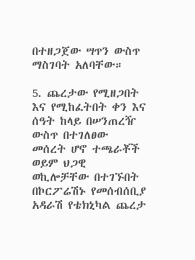በተዘጋጀው ሣጥን ውስጥ ማስገባት አለባቸው።

5. ጨረታው የሚዘጋበት እና የሚከፈትበት ቀን እና ሰዓት ከላይ በሠንጠረዥ ውስጥ በተገለፀው መሰረት ሆኖ ተጫራቾች ወይም ህጋዊ ወኪሎቻቸው በተገኙበት በኮርፖሬሽኑ የመሰብሰቢያ አዳራሽ የቴክኒካል ጨረታ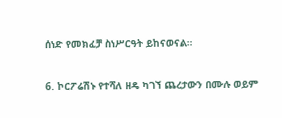ሰነድ የመክፈቻ ስነሥርዓት ይከናወናል።

6. ኮርፖሬሽኑ የተሻለ ዘዴ ካገኘ ጨረታውን በሙሉ ወይም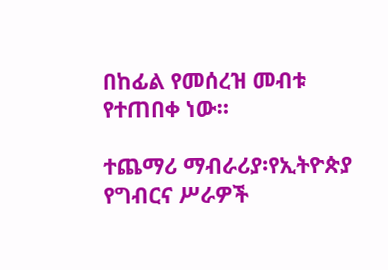በከፊል የመሰረዝ መብቱ የተጠበቀ ነው።

ተጨማሪ ማብራሪያ፡የኢትዮጵያ የግብርና ሥራዎች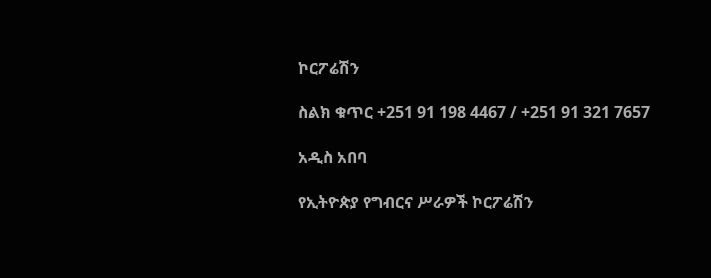ኮርፖሬሽን

ስልክ ቁጥር +251 91 198 4467 / +251 91 321 7657

አዲስ አበባ

የኢትዮጵያ የግብርና ሥራዎች ኮርፖሬሽን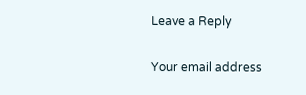Leave a Reply

Your email address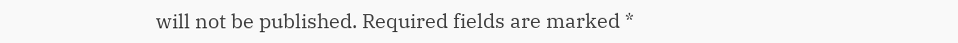will not be published. Required fields are marked *